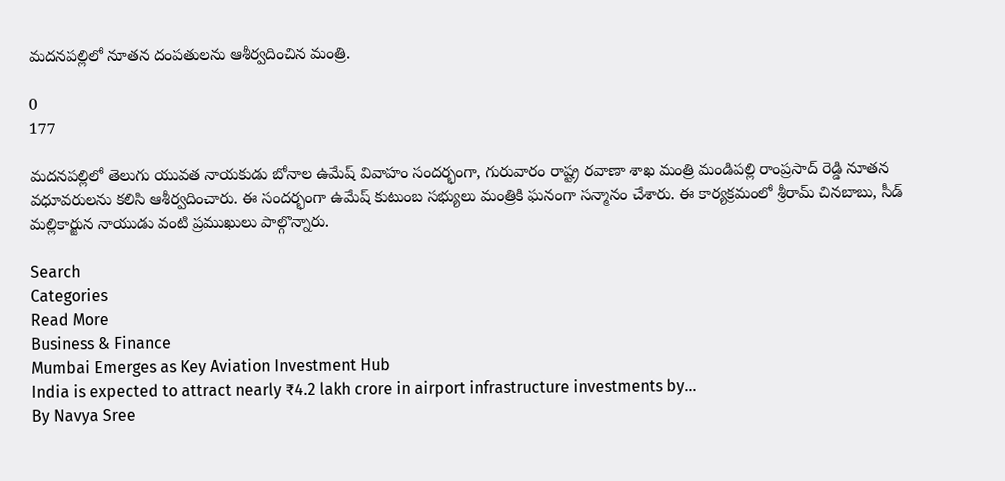మదనపల్లిలో నూతన దంపతులను ఆశీర్వదించిన మంత్రి.

0
177

మదనపల్లిలో తెలుగు యువత నాయకుడు బోనాల ఉమేష్ వివాహం సందర్భంగా, గురువారం రాష్ట్ర రవాణా శాఖ మంత్రి మండిపల్లి రాంప్రసాద్ రెడ్డి నూతన వధూవరులను కలిసి ఆశీర్వదించారు. ఈ సందర్భంగా ఉమేష్ కుటుంబ సభ్యులు మంత్రికి ఘనంగా సన్మానం చేశారు. ఈ కార్యక్రమంలో శ్రీరామ్ చినబాబు, సీడ్ మల్లికార్జున నాయుడు వంటి ప్రముఖులు పాల్గొన్నారు.

Search
Categories
Read More
Business & Finance
Mumbai Emerges as Key Aviation Investment Hub
India is expected to attract nearly ₹4.2 lakh crore in airport infrastructure investments by...
By Navya Sree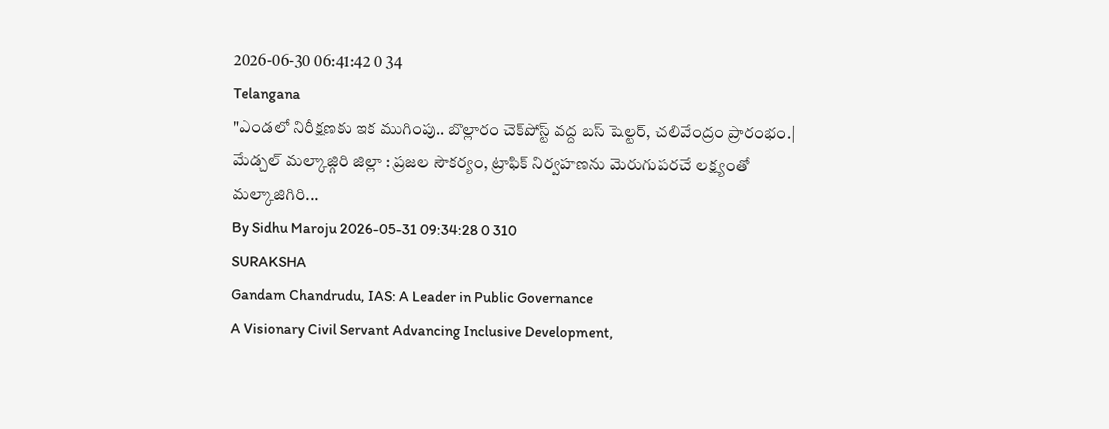2026-06-30 06:41:42 0 34
Telangana
"ఎండలో నిరీక్షణకు ఇక ముగింపు.. బొల్లారం చెక్‌పోస్ట్ వద్ద బస్ షెల్టర్, చలివేంద్రం ప్రారంభం.|
మేడ్చల్ మల్కాజ్గిరి జిల్లా : ప్రజల సౌకర్యం, ట్రాఫిక్ నిర్వహణను మెరుగుపరచే లక్ష్యంతో మల్కాజిగిరి...
By Sidhu Maroju 2026-05-31 09:34:28 0 310
SURAKSHA
Gandam Chandrudu, IAS: A Leader in Public Governance
A Visionary Civil Servant Advancing Inclusive Development,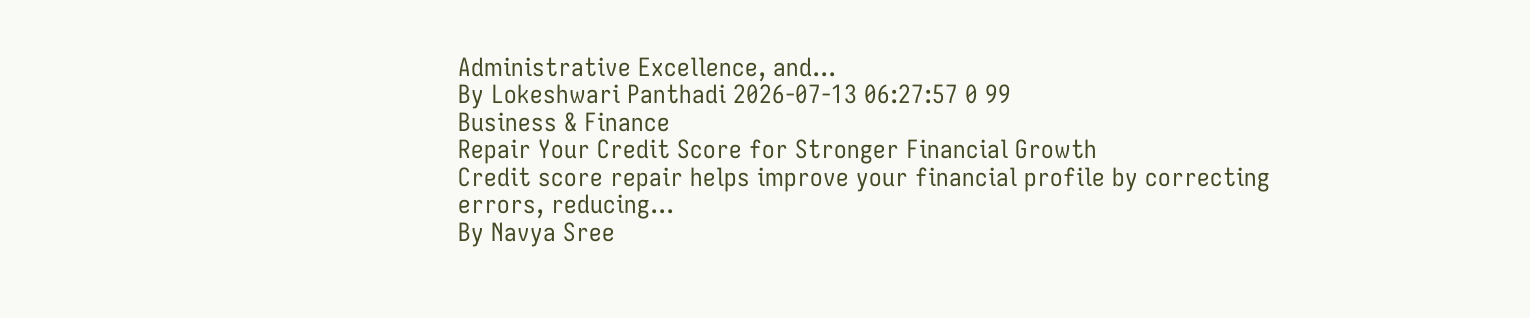Administrative Excellence, and...
By Lokeshwari Panthadi 2026-07-13 06:27:57 0 99
Business & Finance
Repair Your Credit Score for Stronger Financial Growth
Credit score repair helps improve your financial profile by correcting errors, reducing...
By Navya Sree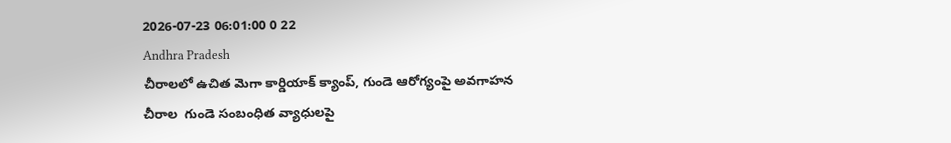2026-07-23 06:01:00 0 22
Andhra Pradesh
చీరాలలో ఉచిత మెగా కార్డియాక్ క్యాంప్, గుండె ఆరోగ్యంపై అవగాహన
చీరాల  గుండె సంబంధిత వ్యాధులపై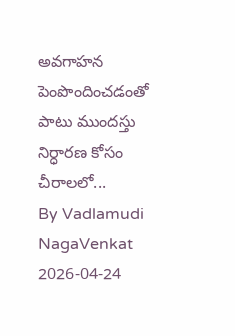అవగాహన పెంపొందించడంతో పాటు ముందస్తు నిర్ధారణ కోసం చీరాలలో...
By Vadlamudi NagaVenkat 2026-04-24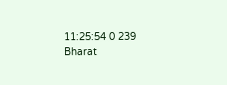11:25:54 0 239
Bharat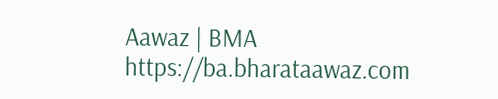Aawaz | BMA https://ba.bharataawaz.com